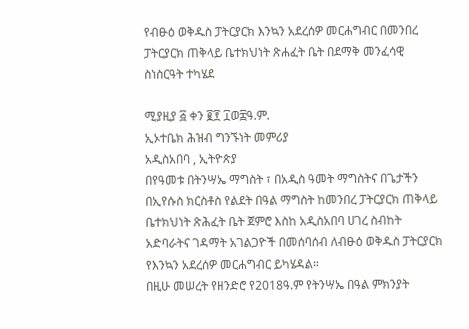የብፁዕ ወቅዱስ ፓትርያርክ እንኳን አደረሰዎ መርሐግብር በመንበረ ፓትርያርክ ጠቅላይ ቤተክህነት ጽሐፈት ቤት በደማቅ መንፈሳዊ ስነስርዓት ተካሄደ

ሚያዚያ ፭ ቀን ፪፻ ፲ወ፰ዓ.ም.
ኢኦተቤክ ሕዝብ ግንኙነት መምሪያ
አዲስአበባ , ኢትዮጵያ
በየዓመቱ በትንሣኤ ማግስት ፣ በአዲስ ዓመት ማግስትና በጌታችን በኢየሱስ ክርስቶስ የልደት በዓል ማግስት ከመንበረ ፓትርያርክ ጠቅላይ ቤተክህነት ጽሕፈት ቤት ጀምሮ እስከ አዲስአበባ ሀገረ ስብከት አድባራትና ገዳማት አገልጋዮች በመሰባሰብ ለብፁዕ ወቅዱስ ፓትርያርክ የእንኳን አደረሰዎ መርሐግብር ይካሄዳል።
በዚሁ መሠረት የዘንድሮ የ2018ዓ.ም የትንሣኤ በዓል ምክንያት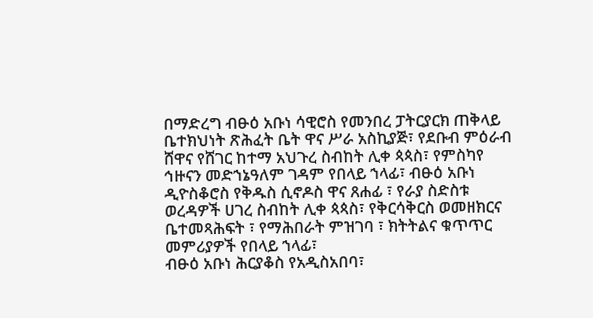በማድረግ ብፁዕ አቡነ ሳዊሮስ የመንበረ ፓትርያርክ ጠቅላይ ቤተክህነት ጽሕፈት ቤት ዋና ሥራ አስኪያጅ፣ የደቡብ ምዕራብ ሸዋና የሸገር ከተማ አህጉረ ስብከት ሊቀ ጳጳስ፣ የምስካየ ኅዙናን መድኀኔዓለም ገዳም የበላይ ኀላፊ፣ ብፁዕ አቡነ ዲዮስቆሮስ የቅዱስ ሲኖዶስ ዋና ጸሐፊ ፣ የራያ ስድስቱ ወረዳዎች ሀገረ ስብከት ሊቀ ጳጳስ፣ የቅርሳቅርስ ወመዘክርና ቤተመጻሕፍት ፣ የማሕበራት ምዝገባ ፣ ክትትልና ቁጥጥር መምሪያዎች የበላይ ኀላፊ፣
ብፁዕ አቡነ ሕርያቆስ የአዲስአበባ፣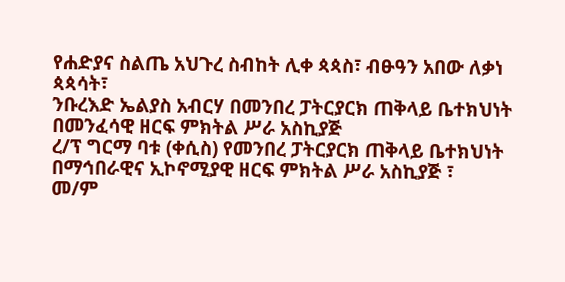የሐድያና ስልጤ አህጉረ ስብከት ሊቀ ጳጳስ፣ ብፁዓን አበው ለቃነ ጳጳሳት፣
ንቡረእድ ኤልያስ አብርሃ በመንበረ ፓትርያርክ ጠቅላይ ቤተክህነት በመንፈሳዊ ዘርፍ ምክትል ሥራ አስኪያጅ
ረ/ፕ ግርማ ባቱ (ቀሲስ) የመንበረ ፓትርያርክ ጠቅላይ ቤተክህነት በማኅበራዊና ኢኮኖሚያዊ ዘርፍ ምክትል ሥራ አስኪያጅ ፣
መ/ም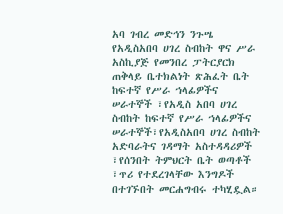አባ ገብረ መድኅን ንጉሤ የአዲስአበባ ሀገረ ስብከት ዋና ሥራ አስኪያጅ የመንበረ ፓትርያርክ ጠቅላይ ቤተክልነት ጽሕፈት ቤት ከፍተኛ የሥራ ኀላፊዎችና ሠራተኞች ፣የአዲስ አበባ ሀገረ ስብከት ከፍተኛ የሥራ ኀላፊዎችና ሠራተኞች፣የአዲስአበባ ሀገረ ስብከት አድባራትና ገዳማት አስተዳዳሪዎች ፣የሰንበት ትምህርት ቤት ወጣቶች ፣ጥሪ የተደረገላቸው እንግዶች በተገኙበት መርሐግብሩ ተካሂዷል።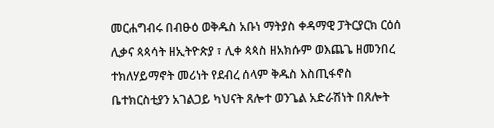መርሐግብሩ በብፁዕ ወቅዱስ አቡነ ማትያስ ቀዳማዊ ፓትርያርክ ርዕሰ ሊቃና ጳጳሳት ዘኢትዮጵያ ፣ ሊቀ ጳጳስ ዘአክሱም ወእጨጌ ዘመንበረ ተክለሃይማኖት መሪነት የደብረ ሰላም ቅዱስ እስጢፋኖስ ቤተክርስቲያን አገልጋይ ካህናት ጸሎተ ወንጌል አድራሽነት በጸሎት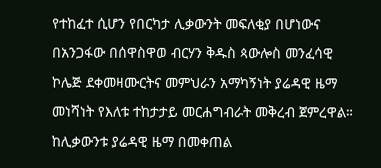የተከፈተ ሲሆን የበርካታ ሊቃውንት መፍለቂያ በሆነውና በአንጋፋው በሰዋስዋወ ብርሃን ቅዱስ ጳውሎስ መንፈሳዊ ኮሌጅ ደቀመዛሙርትና መምህራን አማካኝነት ያሬዳዊ ዜማ መነሻነት የእለቱ ተከታታይ መርሐግብራት መቅረብ ጀምረዋል።
ከሊቃውንቱ ያሬዳዊ ዜማ በመቀጠል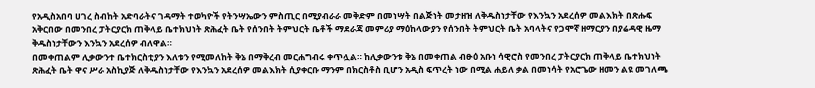የአዲስአበባ ሀገረ ስብከት አድባራትና ገዳማት ተወካዮች የትንሣኤውን ምስጢር በሚያብራራ መቅድም በመነሣት በልጅነት መታዘዝ ለቅዱስነታቸው የእንኳን አደረሰዎ መልእክት በጽሑፍ አቅርበው በመንበረ ፓትርያርክ ጠቅላይ ቤተክህነት ጽሕፈት ቤት የሰንበት ትምህርት ቤቶች ማደራጃ መምሪያ ማዕከላውያን የሰንበት ትምህርት ቤት አባላትና የጋሞኛ ዘማርያን በያሬዳዊ ዜማ ቅዱስነታቸውን እንኳን አደረሰዎ ብለዋል።
በመቀጠልም ሊቃውንተ ቤተክርስቲያን እለቱን የሚመለከት ቅኔ በማቅረብ መርሐግብሩ ቀጥሏል። ከሊቃውንቱ ቅኔ በመቀጠል ብፁዕ አቡነ ሳዊሮስ የመንበረ ፓትርያርክ ጠቅላይ ቤተክህነት ጽሕፈት ቤት ዋና ሥራ አስኪያጅ ለቅዱስነታቸው የእንኳን አደረሰዎ መልእክት ሲያቀርቡ ማንም በክርስቶስ ቢሆን አዲስ ፍጥረት ነው በሚል ሐይለ ቃል በመነሳት የአሮጌው ዘመን ልዩ መገለጫ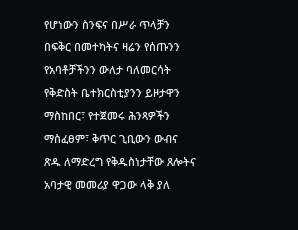የሆነውን ስንፍና በሥራ ጥላቻን በፍቅር በመተካትና ዛሬን የሰጡንን የአባቶቻችንን ውለታ ባለመርሳት የቅድስት ቤተክርስቲያንን ይዞታዋን ማስከበር፣ የተጀመሩ ሕንጻዎችን ማስፈፀም፣ ቅጥር ጊቢውን ውብና ጽዱ ለማድረግ የቅዱስነታቸው ጸሎትና አባታዊ መመሪያ ዋጋው ላቅ ያለ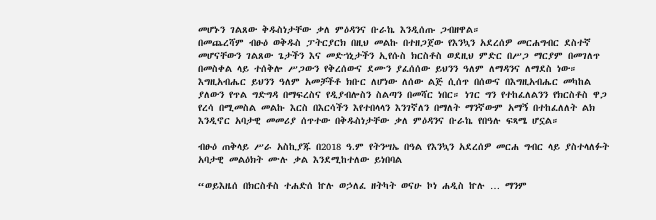መሆኑን ገልጸው ቅዱስነታቸው ቃለ ምዕዳንና ቡራኬ እንዲሰጡ ጋብዘዋል።
በመጨረሻም ብፁዕ ወቅዱስ ፓትርያርክ በዚህ መልኩ በተዘጋጀው የእንኳን አደረሰዎ መርሐግብር ደስተኛ መሆናቸውን ገልጸው ጌታችን እና መድኀኒታችን ኢየሱስ ክርስቶስ ወደዚህ ምድር በሥጋ ማርያም በመገለጥ በመስቀል ላይ ተሰቅሎ ሥጋውን የቅረሰውና ደሙን ያፈሰሰው ይህንን ዓለም ለማዳንና ለማደስ ነው።
እግዚአብሔር ይህንን ዓለም አመቻችቶ ክቡር ለሆነው ለሰው ልጅ ሲሰጥ በሰውና በእግዚአብሔር መካከል ያለውን የጥል ግድግዳ በማፍረስና የዲያብሎስን ስልጣን በመሻር ነበር። ነገር ግን የተከፈለልንን የክርስቶስ ዋጋ የረሳ በሚመስል መልኩ እርስ በእርሳችን እየተበላላን እንገኛለን በማለት ማንኛውም አማኝ በተከፈለለት ልክ እንዲኖር አባታዊ መመሪያ ሰጥተው በቅዱስነታቸው ቃለ ምዕዳንና ቡራኬ የበዓሉ ፍጻሜ ሆኗል።

ብፁዕ ጠቅላይ ሥራ አስኪያጁ በ2018 ዓ.ም የትንሣኤ በዓል የእንኳን አደረሰዎ መርሐ ግብር ላይ ያስተላለፉት አባታዊ መልዕክት ሙሉ ቃል እንደሚከተለው ይነበባል

“ወይእዜሰ በክርስቶስ ተሐድሰ ኵሉ ወኃለፈ ዘትካት ወናሁ ኮነ ሐዲስ ኵሉ … ማንም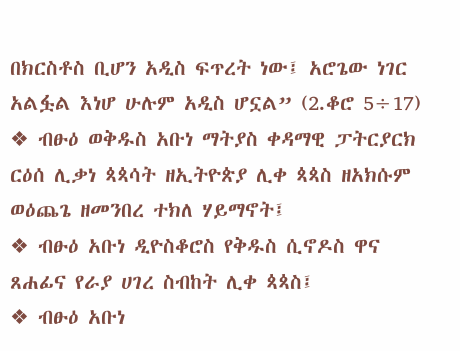በክርስቶስ ቢሆን አዲስ ፍጥረት ነው፤ አሮጌው ነገር አልፏል እነሆ ሁሉም አዲስ ሆኗል” (2.ቆሮ 5÷17)
❖ ብፁዕ ወቅዱስ አቡነ ማትያስ ቀዳማዊ ፓትርያርክ ርዕሰ ሊቃነ ጳጳሳት ዘኢትዮጵያ ሊቀ ጳጳስ ዘአክሱም ወዕጨጌ ዘመንበረ ተክለ ሃይማኖት፤
❖ ብፁዕ አቡነ ዲዮስቆሮስ የቅዱስ ሲኖዶስ ዋና ጸሐፊና የራያ ሀገረ ስብከት ሊቀ ጳጳስ፤
❖ ብፁዕ አቡነ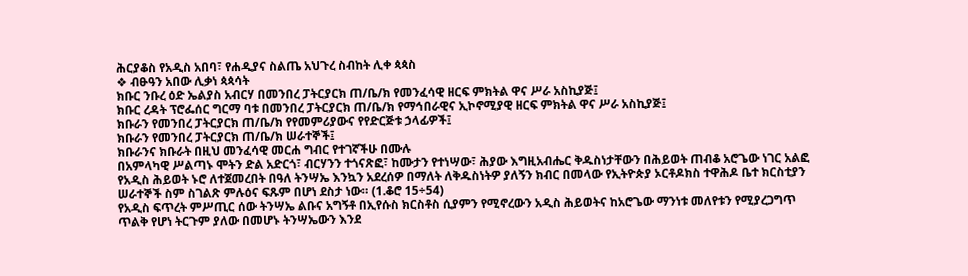ሕርያቆስ የአዲስ አበባ፣ የሐዲያና ስልጤ አህጉረ ስብከት ሊቀ ጳጳስ
❖ ብፁዓን አበው ሊቃነ ጳጳሳት
ክቡር ንቡረ ዕድ ኤልያስ አብርሃ በመንበረ ፓትርያርክ ጠ/ቤ/ክ የመንፈሳዊ ዘርፍ ምክትል ዋና ሥራ አስኪያጅ፤
ክቡር ረዳት ፕሮፌሰር ግርማ ባቱ በመንበረ ፓትርያርክ ጠ/ቤ/ክ የማኅበራዊና ኢኮኖሚያዊ ዘርፍ ምክትል ዋና ሥራ አስኪያጅ፤
ክቡራን የመንበረ ፓትርያርክ ጠ/ቤ/ክ የየመምሪያውና የየድርጅቱ ኃላፊዎች፤
ክቡራን የመንበረ ፓትርያርክ ጠ/ቤ/ክ ሠራተኞች፤
ክቡራንና ክቡራት በዚህ መንፈሳዊ መርሐ ግብር የተገኛችሁ በሙሉ
በአምላካዊ ሥልጣኑ ሞትን ድል አድርጎ፣ ብርሃንን ተጎናጽፎ፣ ከሙታን የተነሣው፣ ሕያው እግዚአብሔር ቅዱስነታቸውን በሕይወት ጠብቆ አሮጌው ነገር አልፎ የአዲስ ሕይወት ኑሮ ለተጀመረበት በዓለ ትንሣኤ እንኳን አደረሰዎ በማለት ለቅዱስነትዎ ያለኝን ክብር በመላው የኢትዮጵያ ኦርቶዶክስ ተዋሕዶ ቤተ ክርስቲያን ሠራተኞች ስም ስገልጽ ምሉዕና ፍጹም በሆነ ደስታ ነው። (1.ቆሮ 15÷54)
የአዲስ ፍጥረት ምሥጢር ሰው ትንሣኤ ልቡና አግኝቶ በኢየሱስ ክርስቶስ ሲያምን የሚኖረውን አዲስ ሕይወትና ከአሮጌው ማንነቱ መለየቱን የሚያረጋግጥ ጥልቅ የሆነ ትርጉም ያለው በመሆኑ ትንሣኤውን እንደ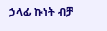ኃላፊ ኩነት ብቻ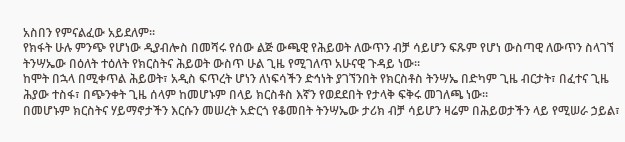አስበን የምናልፈው አይደለም።
የክፋት ሁሉ ምንጭ የሆነው ዲያብሎስ በመሻሩ የሰው ልጅ ውጫዊ የሕይወት ለውጥን ብቻ ሳይሆን ፍጹም የሆነ ውስጣዊ ለውጥን ስላገኘ ትንሣኤው በዕለት ተዕለት የክርስትና ሕይወት ውስጥ ሁል ጊዜ የሚገለጥ አሁናዊ ጉዳይ ነው።
ከሞት በኋላ በሚቀጥል ሕይወት፣ አዲስ ፍጥረት ሆነን ለነፍሳችን ድኅነት ያገኘንበት የክርስቶስ ትንሣኤ በድካም ጊዜ ብርታት፣ በፈተና ጊዜ ሕያው ተስፋ፣ በጭንቀት ጊዜ ሰላም ከመሆኑም በላይ ክርስቶስ እኛን የወደደበት የታላቅ ፍቅሩ መገለጫ ነው።
በመሆኑም ክርስትና ሃይማኖታችን እርሱን መሠረት አድርጎ የቆመበት ትንሣኤው ታሪክ ብቻ ሳይሆን ዛሬም በሕይወታችን ላይ የሚሠራ ኃይል፣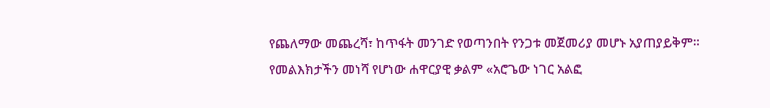የጨለማው መጨረሻ፣ ከጥፋት መንገድ የወጣንበት የንጋቱ መጀመሪያ መሆኑ አያጠያይቅም።
የመልእክታችን መነሻ የሆነው ሐዋርያዊ ቃልም «አሮጌው ነገር አልፎ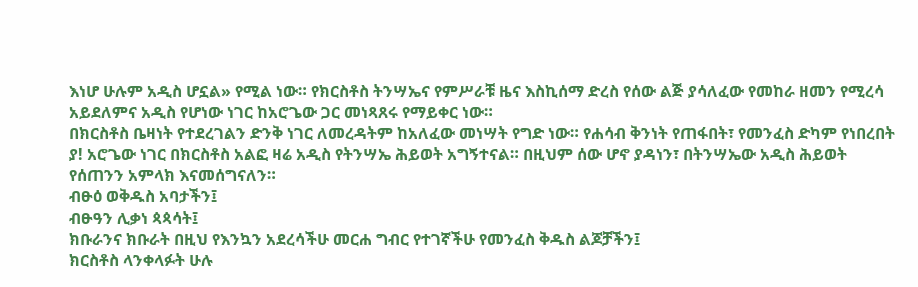እነሆ ሁሉም አዲስ ሆኗል» የሚል ነው። የክርስቶስ ትንሣኤና የምሥራቹ ዜና እስኪሰማ ድረስ የሰው ልጅ ያሳለፈው የመከራ ዘመን የሚረሳ አይደለምና አዲስ የሆነው ነገር ከአሮጌው ጋር መነጻጸሩ የማይቀር ነው።
በክርስቶስ ቤዛነት የተደረገልን ድንቅ ነገር ለመረዳትም ከአለፈው መነሣት የግድ ነው። የሐሳብ ቅንነት የጠፋበት፣ የመንፈስ ድካም የነበረበት ያ! አሮጌው ነገር በክርስቶስ አልፎ ዛሬ አዲስ የትንሣኤ ሕይወት አግኝተናል። በዚህም ሰው ሆኖ ያዳነን፣ በትንሣኤው አዲስ ሕይወት የሰጠንን አምላክ እናመሰግናለን።
ብፁዕ ወቅዱስ አባታችን፤
ብፁዓን ሊቃነ ጳጳሳት፤
ክቡራንና ክቡራት በዚህ የእንኳን አደረሳችሁ መርሐ ግብር የተገኛችሁ የመንፈስ ቅዱስ ልጆቻችን፤
ክርስቶስ ላንቀላፉት ሁሉ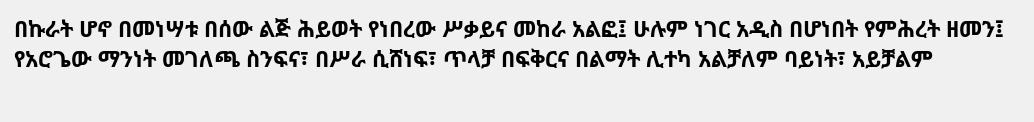በኩራት ሆኖ በመነሣቱ በሰው ልጅ ሕይወት የነበረው ሥቃይና መከራ አልፎ፤ ሁሉም ነገር አዲስ በሆነበት የምሕረት ዘመን፤ የአሮጌው ማንነት መገለጫ ስንፍና፣ በሥራ ሲሸነፍ፣ ጥላቻ በፍቅርና በልማት ሊተካ አልቻለም ባይነት፣ አይቻልም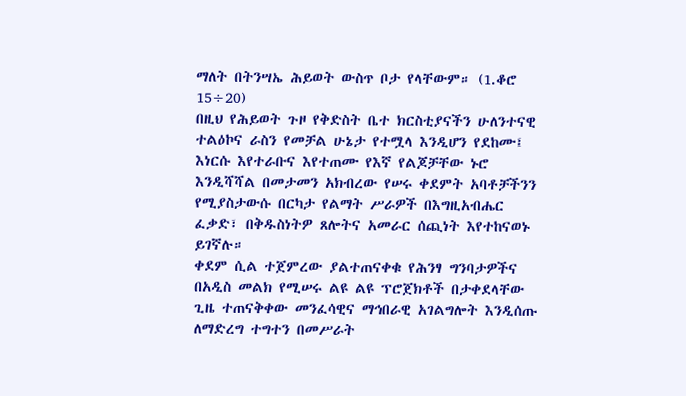ማለት በትንሣኤ ሕይወት ውስጥ ቦታ የላቸውም። (1.ቆሮ 15÷20)
በዚህ የሕይወት ጉዞ የቅድስት ቤተ ክርስቲያናችን ሁለንተናዊ ተልዕኮና ራስን የመቻል ሁኔታ የተሟላ እንዲሆን የደከሙ፤ እነርሱ እየተራቡና እየተጠሙ የእኛ የልጆቻቸው ኑሮ እንዲሻሻል በመታመን አክብረው የሠሩ ቀደምት አባቶቻችንን የሚያስታውሱ በርካታ የልማት ሥራዎች በእግዚአብሔር ፈቃድ፣ በቅዱስነትዎ ጸሎትና አመራር ሰጪነት እየተከናወኑ ይገኛሉ።
ቀደም ሲል ተጀምረው ያልተጠናቀቁ የሕንፃ ግንባታዎችና በአዲስ መልክ የሚሠሩ ልዩ ልዩ ፕሮጀክቶች በታቀደላቸው ጊዜ ተጠናቅቀው መንፈሳዊና ማኅበራዊ አገልግሎት እንዲሰጡ ለማድረግ ተግተን በመሥራት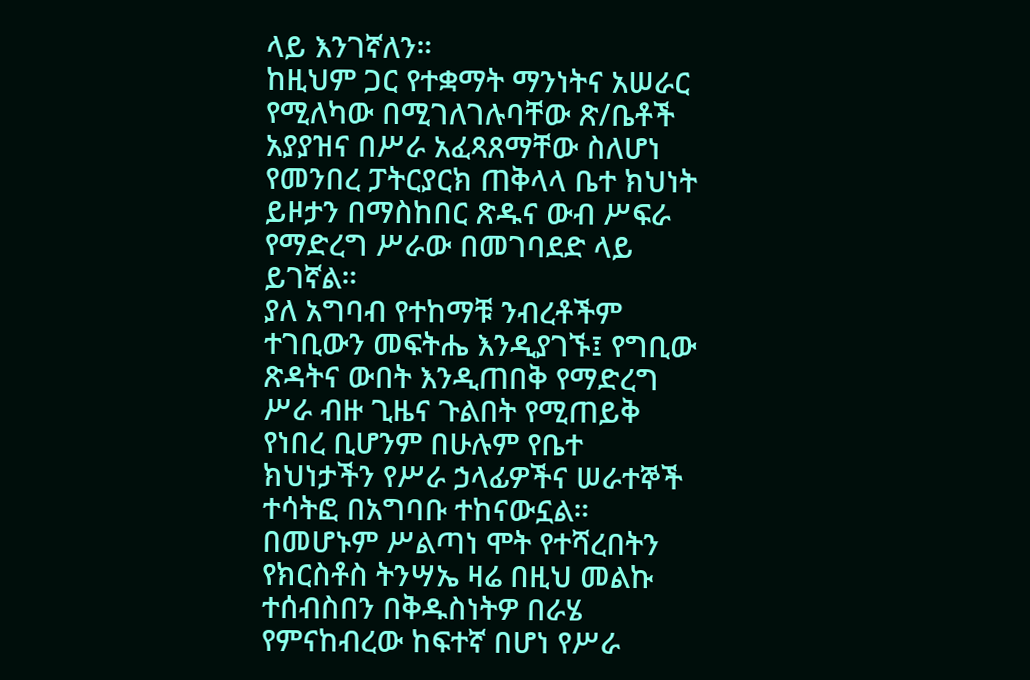ላይ እንገኛለን።
ከዚህም ጋር የተቋማት ማንነትና አሠራር የሚለካው በሚገለገሉባቸው ጽ/ቤቶች አያያዝና በሥራ አፈጻጸማቸው ስለሆነ የመንበረ ፓትርያርክ ጠቅላላ ቤተ ክህነት ይዞታን በማስከበር ጽዱና ውብ ሥፍራ የማድረግ ሥራው በመገባደድ ላይ ይገኛል።
ያለ አግባብ የተከማቹ ንብረቶችም ተገቢውን መፍትሔ እንዲያገኙ፤ የግቢው ጽዳትና ውበት እንዲጠበቅ የማድረግ ሥራ ብዙ ጊዜና ጉልበት የሚጠይቅ የነበረ ቢሆንም በሁሉም የቤተ ክህነታችን የሥራ ኃላፊዎችና ሠራተኞች ተሳትፎ በአግባቡ ተከናውኗል።
በመሆኑም ሥልጣነ ሞት የተሻረበትን የክርስቶስ ትንሣኤ ዛሬ በዚህ መልኩ ተሰብስበን በቅዱስነትዎ በራሄ የምናከብረው ከፍተኛ በሆነ የሥራ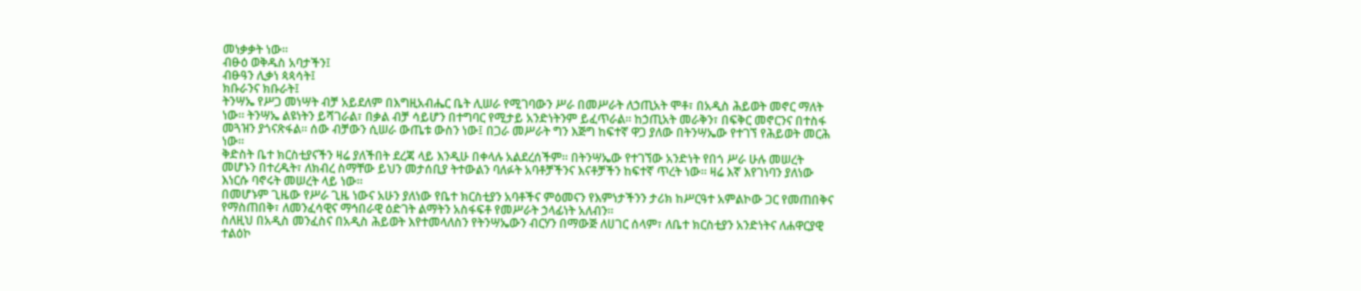መነቃቃት ነው።
ብፁዕ ወቅዱስ አባታችን፤
ብፁዓን ሊቃነ ጳጳሳት፤
ክቡራንና ክቡራት፤
ትንሣኤ የሥጋ መነሣት ብቻ አይደለም በእግዚአብሔር ቤት ሊሠራ የሚገባውን ሥራ በመሥራት ለኃጢአት ሞቶ፣ በአዲስ ሕይወት መኖር ማለት ነው። ትንሣኤ ልዩነትን ይሻገራል፣ በቃል ብቻ ሳይሆን በተግባር የሚታይ አንድነትንም ይፈጥራል። ከኃጢአት መራቅን፣ በፍቅር መኖርንና በተስፋ መጓዝን ያጎናጽፋል። ሰው ብቻውን ሲሠራ ውጤቱ ውስን ነው፤ በጋራ መሥራት ግን እጅግ ከፍተኛ ዋጋ ያለው በትንሣኤው የተገኘ የሕይወት መርሕ ነው።
ቅድስት ቤተ ክርስቲያናችን ዛሬ ያለችበት ደረጃ ላይ እንዲሁ በቀላሉ አልደረሰችም። በትንሣኤው የተገኘው አንድነት የበጎ ሥራ ሁሉ መሠረት መሆኑን በተረዱት፣ ለክብረ ስማቸው ይህን መታሰቢያ ትተውልን ባለፉት አባቶቻችንና እናቶቻችን ከፍተኛ ጥረት ነው። ዛሬ እኛ እየገነባን ያለነው እነርሱ ባኖሩት መሠረት ላይ ነው።
በመሆኑም ጊዜው የሥራ ጊዜ ነውና አሁን ያለነው የቤተ ክርስቲያን አባቶችና ምዕመናን የእምነታችንን ታሪክ ከሥርዓተ አምልኮው ጋር የመጠበቅና የማስጠበቅ፣ ለመንፈሳዊና ማኅበራዊ ዕድገት ልማትን አስፋፍቶ የመሥራት ኃላፊነት አለብን።
ስለዚህ በአዲስ መንፈስና በአዲስ ሕይወት እየተመላለስን የትንሣኤውን ብርሃን በማውጅ ለሀገር ሰላም፣ ለቤተ ክርስቲያን አንድነትና ለሐዋርያዊ ተልዕኮ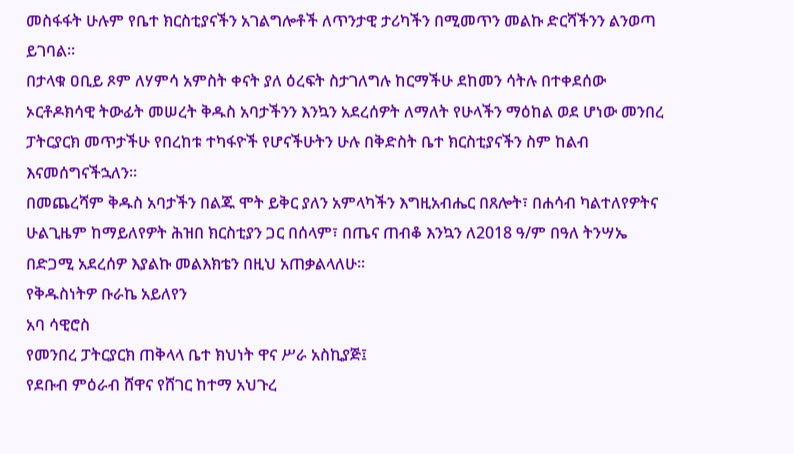መስፋፋት ሁሉም የቤተ ክርስቲያናችን አገልግሎቶች ለጥንታዊ ታሪካችን በሚመጥን መልኩ ድርሻችንን ልንወጣ ይገባል።
በታላቁ ዐቢይ ጾም ለሃምሳ አምስት ቀናት ያለ ዕረፍት ስታገለግሉ ከርማችሁ ደከመን ሳትሉ በተቀደሰው ኦርቶዶክሳዊ ትውፊት መሠረት ቅዱስ አባታችንን እንኳን አደረሰዎት ለማለት የሁላችን ማዕከል ወደ ሆነው መንበረ ፓትርያርክ መጥታችሁ የበረከቱ ተካፋዮች የሆናችሁትን ሁሉ በቅድስት ቤተ ክርስቲያናችን ስም ከልብ እናመሰግናችኋለን።
በመጨረሻም ቅዱስ አባታችን በልጁ ሞት ይቅር ያለን አምላካችን እግዚአብሔር በጸሎት፣ በሐሳብ ካልተለየዎትና ሁልጊዜም ከማይለየዎት ሕዝበ ክርስቲያን ጋር በሰላም፣ በጤና ጠብቆ እንኳን ለ2018 ዓ/ም በዓለ ትንሣኤ በድጋሚ አደረሰዎ እያልኩ መልእክቴን በዚህ አጠቃልላለሁ።
የቅዱስነትዎ ቡራኬ አይለየን
አባ ሳዊሮስ
የመንበረ ፓትርያርክ ጠቅላላ ቤተ ክህነት ዋና ሥራ አስኪያጅ፤
የደቡብ ምዕራብ ሸዋና የሸገር ከተማ አህጉረ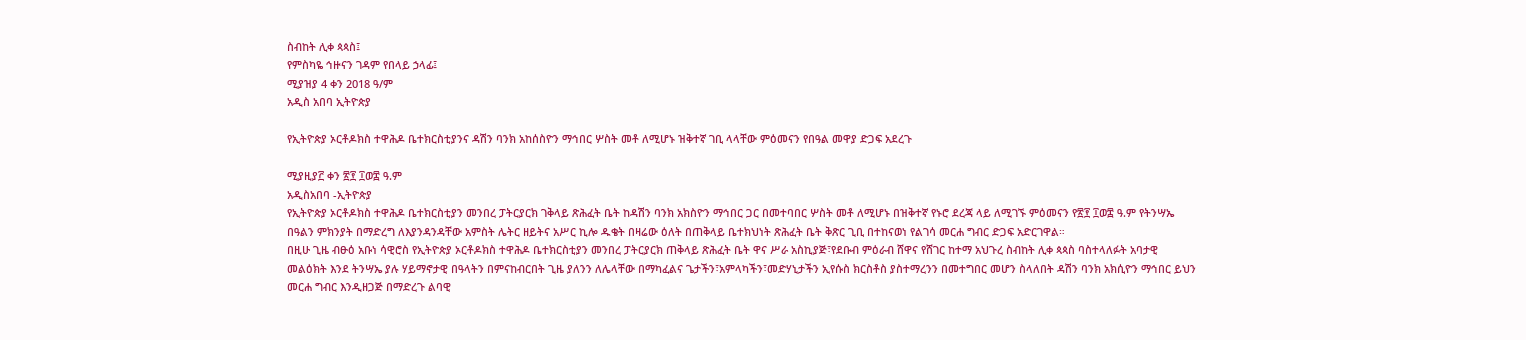ስብከት ሊቀ ጳጳስ፤
የምስካዬ ኅዙናን ገዳም የበላይ ኃላፊ፤
ሚያዝያ 4 ቀን 2018 ዓ/ም
አዲስ አበባ ኢትዮጵያ

የኢትዮጵያ ኦርቶዶክስ ተዋሕዶ ቤተክርስቲያንና ዳሽን ባንክ አከሰስዮን ማኅበር ሦስት መቶ ለሚሆኑ ዝቅተኛ ገቢ ላላቸው ምዕመናን የበዓል መዋያ ድጋፍ አደረጉ

ሚያዚያ፫ ቀን ፳፻ ፲ወ፰ ዓ.ም
አዲስአበባ -ኢትዮጵያ
የኢትዮጵያ ኦርቶዶክስ ተዋሕዶ ቤተክርስቲያን መንበረ ፓትርያርክ ገቅላይ ጽሕፈት ቤት ከዳሽን ባንክ አክስዮን ማኅበር ጋር በመተባበር ሦስት መቶ ለሚሆኑ በዝቅተኛ የኑሮ ደረጃ ላይ ለሚገኙ ምዕመናን የ፳፻ ፲ወ፰ ዓ.ም የትንሣኤ በዓልን ምክንያት በማድረግ ለእያንዳንዳቸው አምስት ሌትር ዘይትና አሥር ኪሎ ዱቄት በዛሬው ዕለት በጠቅላይ ቤተክህነት ጽሕፈት ቤት ቅጽር ጊቢ በተከናወነ የልገሳ መርሐ ግብር ድጋፍ አድርገዋል።
በዚሁ ጊዜ ብፁዕ አቡነ ሳዊሮስ የኢትዮጵያ ኦርቶዶክስ ተዋሕዶ ቤተክርስቲያን መንበረ ፓትርያርክ ጠቅላይ ጽሕፈት ቤት ዋና ሥራ አስኪያጅ፣የደቡብ ምዕራብ ሸዋና የሸገር ከተማ አህጉረ ስብከት ሊቀ ጳጳስ ባስተላለፉት አባታዊ መልዕክት እንደ ትንሣኤ ያሉ ሃይማኖታዊ በዓላትን በምናከብርበት ጊዜ ያለንን ለሌላቸው በማካፈልና ጌታችን፣አምላካችን፣መድሃኒታችን ኢየሱስ ክርስቶስ ያስተማረንን በመተግበር መሆን ስላለበት ዳሽን ባንክ አክሲዮን ማኅበር ይህን መርሐ ግብር እንዲዘጋጅ በማድረጉ ልባዊ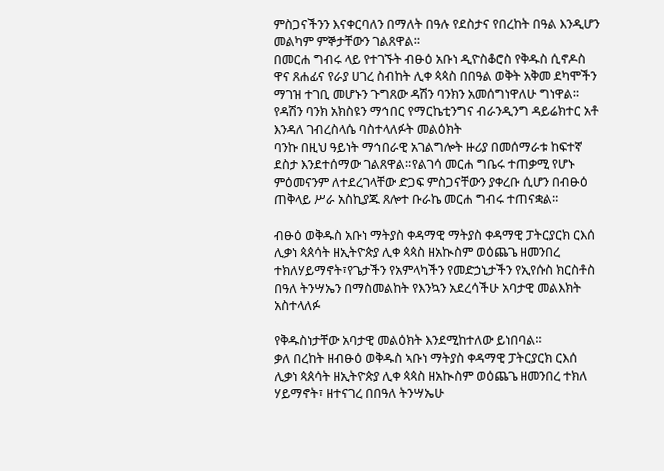ምስጋናችንን እናቀርባለን በማለት በዓሉ የደስታና የበረከት በዓል እንዲሆን መልካም ምኞታቸውን ገልጸዋል።
በመርሐ ግብሩ ላይ የተገኙት ብፁዕ አቡነ ዲዮስቆሮስ የቅዱስ ሲኖዶስ ዋና ጸሐፊና የራያ ሀገረ ስብከት ሊቀ ጳጳስ በበዓል ወቅት አቅመ ደካሞችን ማገዝ ተገቢ መሆኑን ጉግጸው ዳሽን ባንክን አመሰግነዋለሁ ግነዋል።
የዳሽን ባንክ አክስዩን ማኅበር የማርኬቲንግና ብራንዲንግ ዳይሬክተር አቶ እንዳለ ገብረስላሴ ባስተላለፉት መልዕክት
ባንኩ በዚህ ዓይነት ማኅበራዊ አገልግሎት ዙሪያ በመሰማራቱ ከፍተኛ ደስታ እንደተሰማው ገልጸዋል።የልገሳ መርሐ ግቤሩ ተጠቃሚ የሆኑ ምዕመናንም ለተደረገላቸው ድጋፍ ምስጋናቸውን ያቀረቡ ሲሆን በብፁዕ ጠቅላይ ሥራ አስኪያጁ ጸሎተ ቡራኬ መርሐ ግብሩ ተጠናቋል።

ብፁዕ ወቅዱስ አቡነ ማትያስ ቀዳማዊ ማትያስ ቀዳማዊ ፓትርያርክ ርእሰ ሊቃነ ጳጰሳት ዘኢትዮጵያ ሊቀ ጳጳስ ዘአኲስም ወዕጨጌ ዘመንበረ ተክለሃይማኖት፣የጌታችን የአምላካችን የመድኃኒታችን የኢየሱስ ክርስቶስ በዓለ ትንሣኤን በማስመልከት የእንኳን አደረሳችሁ አባታዊ መልእክት አስተላለፉ

የቅዱስነታቸው አባታዊ መልዕክት እንደሚከተለው ይነበባል።
ቃለ በረከት ዘብፁዕ ወቅዱስ ኣቡነ ማትያስ ቀዳማዊ ፓትርያርክ ርእሰ ሊቃነ ጳጰሳት ዘኢትዮጵያ ሊቀ ጳጳስ ዘአኲስም ወዕጨጌ ዘመንበረ ተክለ ሃይማኖት፣ ዘተናገረ በበዓለ ትንሣኤሁ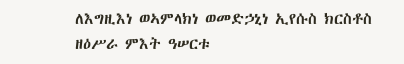ለእግዚእነ ወኣምላክነ ወመድኃኒነ ኢየሱስ ክርስቶስ ዘዕሥራ ምእት ዓሠርቱ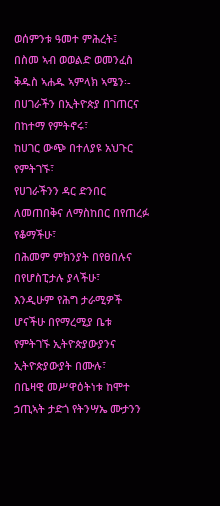ወሰምንቱ ዓመተ ምሕረት፤
በስመ ኣብ ወወልድ ወመንፈስ ቅዱስ ኣሐዱ ኣምላክ ኣሜን፡-
በሀገራችን በኢትዮጵያ በገጠርና በከተማ የምትኖሩ፣
ከሀገር ውጭ በተለያዩ አህጉር የምትገኙ፣
የሀገራችንን ዳር ድንበር ለመጠበቅና ለማስከበር በየጠረፉ የቆማችሁ፣
በሕመም ምክንያት በየፀበሉና በየሆስፒታሉ ያላችሁ፣
እንዲሁም የሕግ ታራሚዎች ሆናችሁ በየማረሚያ ቤቱ የምትገኙ ኢትዮጵያውያንና ኢትዮጵያውያት በሙሉ፣
በቤዛዊ መሥዋዕትነቱ ከሞተ ኃጢኣት ታድጎ የትንሣኤ ሙታንን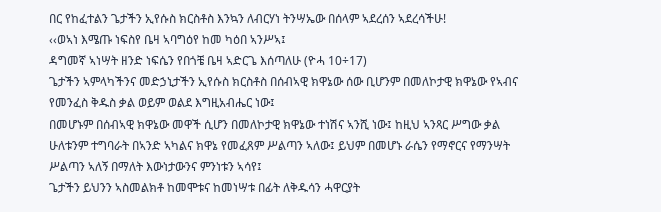በር የከፈተልን ጌታችን ኢየሱስ ክርስቶስ እንኳን ለብርሃነ ትንሣኤው በሰላም ኣደረሰን ኣደረሳችሁ!
‹‹ወኣነ እሜጡ ነፍስየ ቤዛ ኣባግዕየ ከመ ካዕበ ኣንሥኣ፤
ዳግመኛ ኣነሣት ዘንድ ነፍሴን የበጎቼ ቤዛ ኣድርጌ እሰጣለሁ (ዮሓ 10÷17)
ጌታችን ኣምላካችንና መድኃኒታችን ኢየሱስ ክርስቶስ በሰብኣዊ ክዋኔው ሰው ቢሆንም በመለኮታዊ ክዋኔው የኣብና የመንፈስ ቅዱስ ቃል ወይም ወልደ እግዚአብሔር ነው፤
በመሆኑም በሰብኣዊ ክዋኔው መዋች ሲሆን በመለኮታዊ ክዋኔው ተነሽና ኣንሺ ነው፤ ከዚህ ኣንጻር ሥግው ቃል ሁለቱንም ተግባራት በኣንድ ኣካልና ክዋኔ የመፈጸም ሥልጣን ኣለው፤ ይህም በመሆኑ ራሴን የማኖርና የማንሣት ሥልጣን ኣለኝ በማለት እውነታውንና ምንነቱን ኣሳየ፤
ጌታችን ይህንን ኣስመልክቶ ከመሞቱና ከመነሣቱ በፊት ለቅዱሳን ሓዋርያት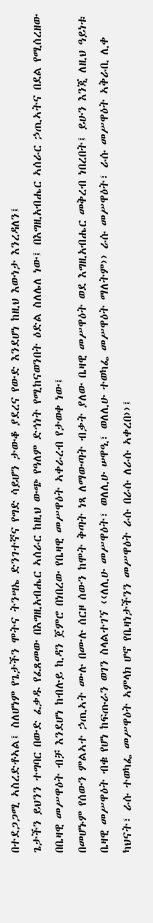በተደጋጋሚ ኣስረድቶኣል፤ ስለሆነም የጌታችን ሞትና ትንሣኤ ድንገተኛና የግድ ሳይሆን ታውቆ ያደረና የውድ እንደሆነ ከዚህ እውነታ እንረዳለን፤
ጌታችን ይህንን ተግባር በውድ ፈቃዱ የፈጸመው በእግዚአብሔር ኣሰራር ከዚህ ውጭ የዓለም ድኅነት የሚከናወንበት ዕድል ስለሌለ ነው፤ በእግዚአብሔር ኣሰራር ኃጢኣትና በደል የሚሰረዘው በቤዛዊ መሥዋዕት ብቻ እንደሆነ ከብሉይ ኪዳን ጀምሮ በነበረው የቤዛዊ መሥዋዕት ኣቀራረብ የታወቀ ነው፤
በመሆኑም የሰውን ምልኣተ ኃጢኣት ሙሉ በሙሉ ሰርዞ ሰውን ከሞት ቅጣት ነጻ ለማውጣት ብቃት ያለው ቤዛዊ መሥዋዕት ወደ እግዚአብሔር መቅረብ ነበረበት፤ ይሁን እንጂ ለዚህ ዓይነቱ ቤዛዊ መሥዋዕት ብቁ የሆነ ከፍጡራን ወገን ስላልተገኘ ‹‹ለሊሁ መሥዋዕት፣ ወለሊሁ ሠዋዒ፣ ወለሊሁ ተወካፌ መሥዋዕት ማለትም›› ራሱ መሥዋዕት፣ ራሱ መሥዋዕት ኣቅራቢ ሊቀ ካህናት፣ ራሱ ተወካፌ መሥዋዕት ኣምላክ ሆኖ የቤዛነታችንን መሥዋዕት ራሱ በራሱ ለራሱ ኣቀረበ››፤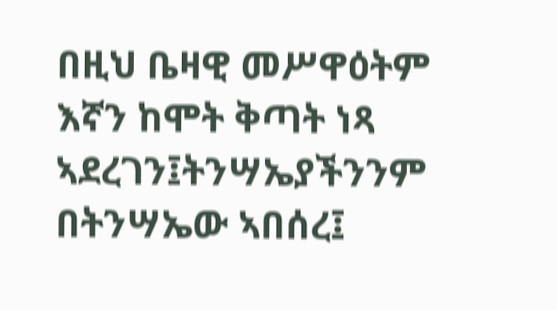በዚህ ቤዛዊ መሥዋዕትም እኛን ከሞት ቅጣት ነጻ ኣደረገን፤ትንሣኤያችንንም በትንሣኤው ኣበሰረ፤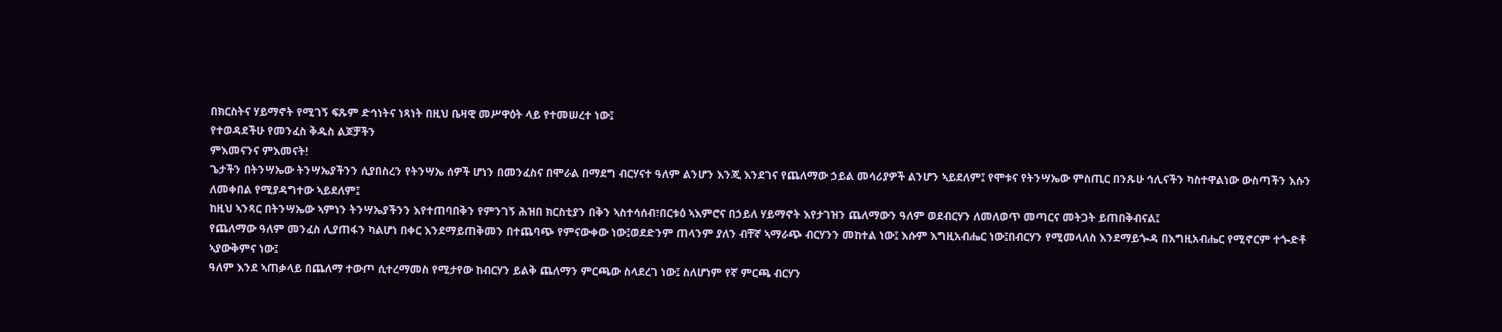በክርስትና ሃይማኖት የሚገኝ ፍጹም ድኅነትና ነጻነት በዚህ ቤዛዊ መሥዋዕት ላይ የተመሠረተ ነው፤
የተወዳደችሁ የመንፈስ ቅዱስ ልጆቻችን
ምእመናንና ምእመናት!
ጌታችን በትንሣኤው ትንሣኤያችንን ሲያበስረን የትንሣኤ ሰዎች ሆነን በመንፈስና በሞራል በማደግ ብርሃናተ ዓለም ልንሆን እንጂ እንደገና የጨለማው ኃይል መሳሪያዎች ልንሆን ኣይደለም፤ የሞቱና የትንሣኤው ምስጢር በንጹሁ ኅሊናችን ካስተዋልነው ውስጣችን እሱን ለመቀበል የሚያዳግተው ኣይደለም፤
ከዚህ ኣንጻር በትንሣኤው ኣምነን ትንሣኤያችንን እየተጠባበቅን የምንገኝ ሕዝበ ክርስቲያን በቅን ኣስተሳሰብ፣በርቱዕ ኣእምሮና በኃይለ ሃይማኖት እየታገዝን ጨለማውን ዓለም ወደብርሃን ለመለወጥ መጣርና መትጋት ይጠበቅብናል፤
የጨለማው ዓለም መንፈስ ሊያጠፋን ካልሆነ በቀር እንደማይጠቅመን በተጨባጭ የምናውቀው ነው፤ወደድንም ጠላንም ያለን ብቸኛ ኣማራጭ ብርሃንን መከተል ነው፤ እሱም እግዚአብሔር ነው፤በብርሃን የሚመላለስ እንደማይጐዳ በእግዚአብሔር የሚኖርም ተጐድቶ ኣያውቅምና ነው፤
ዓለም እንደ ኣጠቃላይ በጨለማ ተውጦ ሲተረማመስ የሚታየው ከብርሃን ይልቅ ጨለማን ምርጫው ስላደረገ ነው፤ ስለሆነም የኛ ምርጫ ብርሃን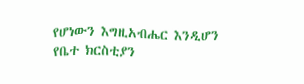የሆነውን እግዚአብሔር እንዲሆን የቤተ ክርስቲያን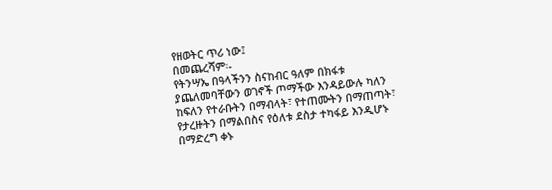የዘወትር ጥሪ ነው፤
በመጨረሻም፡-
የትንሣኤ በዓላችንን ስናከብር ዓለም በክፋቱ ያጨለመባቸውን ወገኖች ጦማችው እንዳይውሉ ካለን ከፍለን የተራቡትን በማብላት፣ የተጠሙትን በማጠጣት፣ የታረዙትን በማልበስና የዕለቱ ደስታ ተካፋይ እንዲሆኑ በማድረግ ቀኑ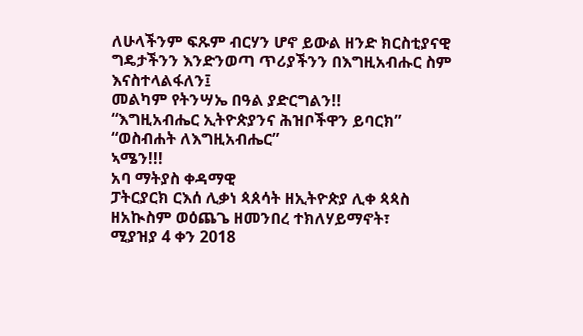ለሁላችንም ፍጹም ብርሃን ሆኖ ይውል ዘንድ ክርስቲያናዊ ግዴታችንን እንድንወጣ ጥሪያችንን በእግዚአብሑር ስም እናስተላልፋለን፤
መልካም የትንሣኤ በዓል ያድርግልን!!
“እግዚአብሔር ኢትዮጵያንና ሕዝቦችዋን ይባርክ”
“ወስብሐት ለእግዚአብሔር”
ኣሜን!!!
አባ ማትያስ ቀዳማዊ
ፓትርያርክ ርእሰ ሊቃነ ጳጰሳት ዘኢትዮጵያ ሊቀ ጳጳስ
ዘአኲስም ወዕጨጌ ዘመንበረ ተክለሃይማኖት፣
ሚያዝያ 4 ቀን 2018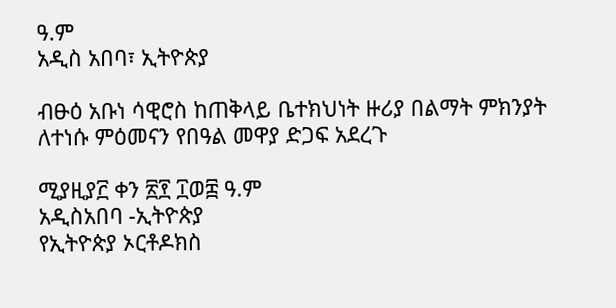ዓ.ም
አዲስ አበባ፣ ኢትዮጵያ

ብፁዕ አቡነ ሳዊሮስ ከጠቅላይ ቤተክህነት ዙሪያ በልማት ምክንያት ለተነሱ ምዕመናን የበዓል መዋያ ድጋፍ አደረጉ

ሚያዚያ፫ ቀን ፳፻ ፲ወ፰ ዓ.ም
አዲስአበባ -ኢትዮጵያ
የኢትዮጵያ ኦርቶዶክስ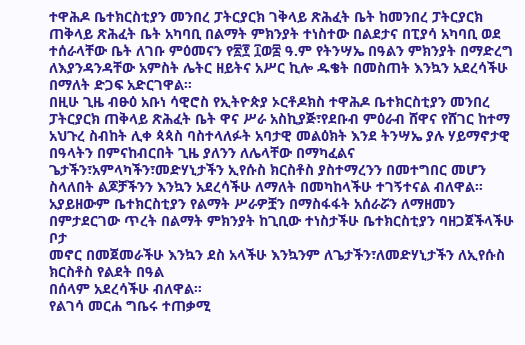ተዋሕዶ ቤተክርስቲያን መንበረ ፓትርያርክ ገቅላይ ጽሕፈት ቤት ከመንበረ ፓትርያርክ ጠቅላይ ጽሕፈት ቤት አካባቢ በልማት ምክንያት ተነስተው በልደታና በፒያሳ አካባቢ ወደ ተሰራላቸው ቤት ለገቡ ምዕመናን የ፳፻ ፲ወ፰ ዓ.ም የትንሣኤ በዓልን ምክንያት በማድረግ ለእያንዳንዳቸው አምስት ሌትር ዘይትና አሥር ኪሎ ዱቄት በመስጠት እንኳን አደረሳችሁ በማለት ድጋፍ አድርገዋል።
በዚሁ ጊዜ ብፁዕ አቡነ ሳዊሮስ የኢትዮጵያ ኦርቶዶክስ ተዋሕዶ ቤተክርስቲያን መንበረ ፓትርያርክ ጠቅላይ ጽሕፈት ቤት ዋና ሥራ አስኪያጅ፣የደቡብ ምዕራብ ሸዋና የሸገር ከተማ አህጉረ ስብከት ሊቀ ጳጳስ ባስተላለፉት አባታዊ መልዕክት እንደ ትንሣኤ ያሉ ሃይማኖታዊ በዓላትን በምናከብርበት ጊዜ ያለንን ለሌላቸው በማካፈልና ጌታችን፣አምላካችን፣መድሃኒታችን ኢየሱስ ክርስቶስ ያስተማረንን በመተግበር መሆን ስላለበት ልጆቻችንን እንኳን አደረሳችሁ ለማለት በመካከላችሁ ተገኝተናል ብለዋል።
አያይዘውም ቤተክርስቲያን የልማት ሥራዎቿን በማስፋፋት አሰራሯን ለማዘመን በምታደርገው ጥረት በልማት ምክንያት ከጊቢው ተነስታችሁ ቤተክርስቲያን ባዘጋጀችላችሁ ቦታ
መኖር በመጀመራችሁ እንኳን ደስ አላችሁ እንኳንም ለጌታችን፣ለመድሃኒታችን ለኢየሱስ ክርስቶስ የልደት በዓል
በሰላም አደረሳችሁ ብለዋል።
የልገሳ መርሐ ግቤሩ ተጠቃሚ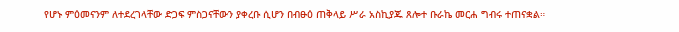የሆኑ ምዕመናንም ለተደረገላቸው ድጋፍ ምስጋናቸውን ያቀረቡ ሲሆን በብፁዕ ጠቅላይ ሥራ አስኪያጁ ጸሎተ ቡራኬ መርሐ ግብሩ ተጠናቋል።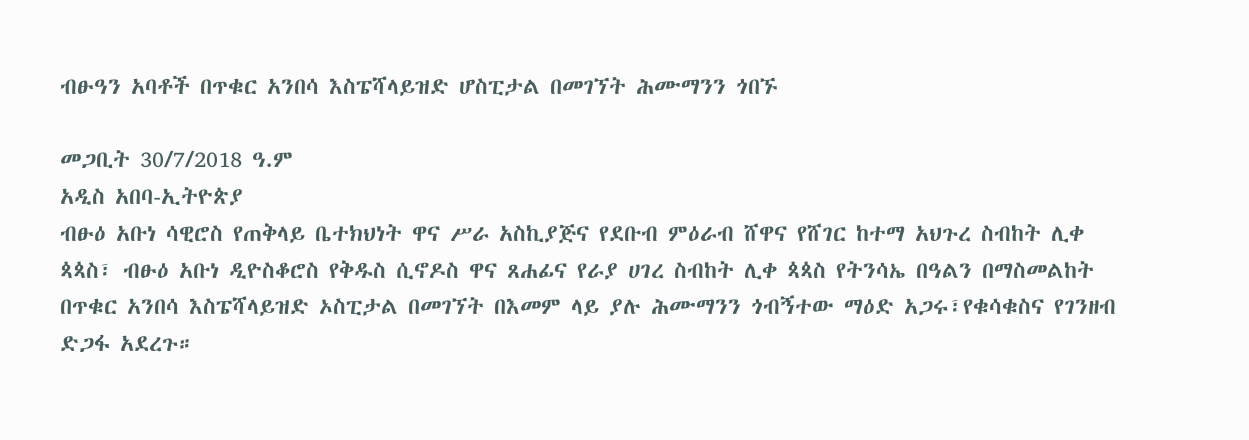ብፁዓን አባቶች በጥቁር አንበሳ እስፔሻላይዝድ ሆስፒታል በመገኘት ሕሙማንን ጎበኙ

መጋቢት 30/7/2018 ዓ.ም
አዲስ አበባ-ኢትዮጵያ
ብፁዕ አቡነ ሳዊሮስ የጠቅላይ ቤተክህነት ዋና ሥራ አስኪያጅና የደቡብ ምዕራብ ሸዋና የሸገር ከተማ አህጉረ ስብከት ሊቀ ጳጳስ፣ ብፁዕ አቡነ ዲዮስቆሮስ የቅዱስ ሲኖዶስ ዋና ጸሐፊና የራያ ሀገረ ስብከት ሊቀ ጳጳስ የትንሳኤ በዓልን በማስመልከት በጥቁር አንበሳ እስፔሻላይዝድ ኦስፒታል በመገኘት በእመም ላይ ያሉ ሕሙማንን ጎብኝተው ማዕድ አጋሩ፣የቁሳቁስና የገንዘብ ድጋፋ አደረጉ።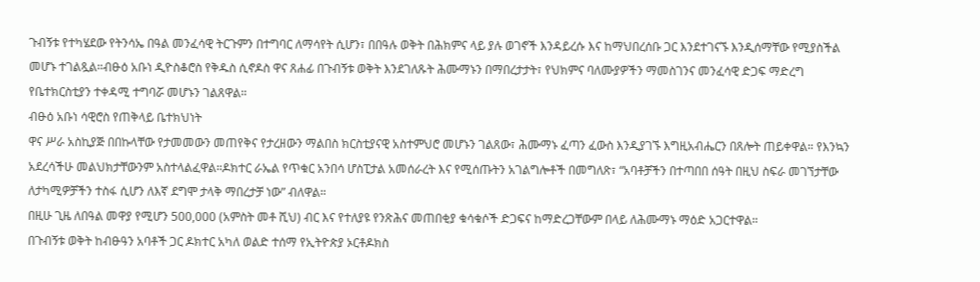ጉብኝቱ የተካሄደው የትንሳኤ በዓል መንፈሳዊ ትርጉምን በተግባር ለማሳየት ሲሆን፣ በበዓሉ ወቅት በሕክምና ላይ ያሉ ወገኖች እንዳይረሱ እና ከማህበረሰቡ ጋር እንደተገናኙ እንዲሰማቸው የሚያስችል መሆኑ ተገልጿል።ብፁዕ አቡነ ዲዮስቆሮስ የቅዱስ ሲኖዶስ ዋና ጸሐፊ በጉብኝቱ ወቅት እንደገለጹት ሕሙማኑን በማበረታታት፣ የህክምና ባለሙያዎችን ማመስገንና መንፈሳዊ ድጋፍ ማድረግ የቤተክርስቲያን ተቀዳሚ ተግባሯ መሆኑን ገልጸዋል።
ብፁዕ አቡነ ሳዊሮስ የጠቅላይ ቤተክህነት
ዋና ሥራ አስኪያጅ በበኩላቸው የታመመውን መጠየቅና የታረዘውን ማልበስ ክርስቲያናዊ አስተምህሮ መሆኑን ገልጸው፣ ሕሙማኑ ፈጣን ፈውስ እንዲያገኙ እግዚአብሔርን በጸሎት ጠይቀዋል። የእንኳን አደረሳችሁ መልህክታቸውንም አስተላልፈዋል።ዶክተር ራኤል የጥቁር አንበሳ ሆስፒታል አመሰራረት እና የሚሰጡትን አገልግሎቶች በመግለጽ፣ “አባቶቻችን በተጣበበ ሰዓት በዚህ ስፍራ መገኘታቸው ለታካሚዎቻችን ተስፋ ሲሆን ለእኛ ደግሞ ታላቅ ማበረታቻ ነው” ብለዋል።
በዚሁ ጊዜ ለበዓል መዋያ የሚሆን 500,000 (አምስት መቶ ሺህ) ብር እና የተለያዩ የንጽሕና መጠበቂያ ቁሳቁሶች ድጋፍና ከማድረጋቸውም በላይ ለሕሙማኑ ማዕድ አጋርተዋል።
በጉብኝቱ ወቅት ከብፁዓን አባቶች ጋር ዶክተር አካለ ወልድ ተሰማ የኢትዮጵያ ኦርቶዶክስ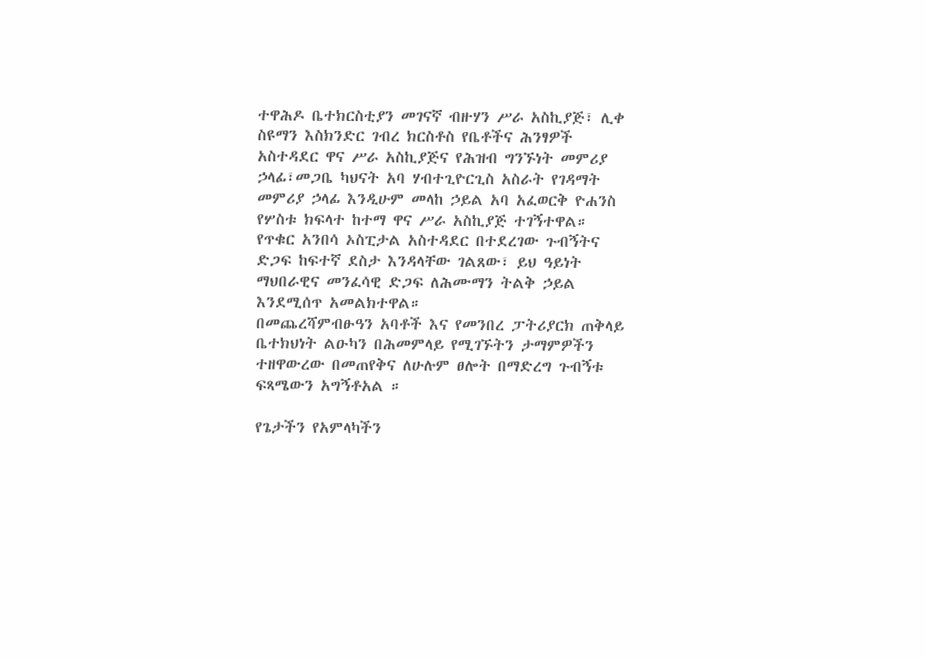ተዋሕዶ ቤተክርስቲያን መገናኛ ብዙሃን ሥራ አስኪያጅ፣ ሊቀ ስዩማን እስክንድር ገብረ ክርስቶስ የቤቶችና ሕንፃዎች አስተዳደር ዋና ሥራ አስኪያጅና የሕዝብ ግንኙነት መምሪያ ኃላፊ፣መጋቤ ካህናት አባ ሃብተጊዮርጊስ አስራት የገዳማት መምሪያ ኃላፊ እንዲሁም መላከ ኃይል አባ አፈወርቅ ዮሐንስ የሦስቱ ክፍላተ ከተማ ዋና ሥራ አስኪያጅ ተገኝተዋል።
የጥቁር አንበሳ ኦስፒታል አስተዳደር በተደረገው ጉብኝትና ድጋፍ ከፍተኛ ደስታ እንዳላቸው ገልጸው፣ ይህ ዓይነት ማህበራዊና መንፈሳዊ ድጋፍ ለሕሙማን ትልቅ ኃይል እንደሚሰጥ አመልክተዋል።
በመጨረሻምብፁዓን አባቶች እና የመንበረ ፓትሪያርክ ጠቅላይ ቤተክህነት ልዑካን በሕመምላይ የሚገኙትን ታማምዎችን ተዘዋውረው በመጠየቅና ለሁሉም ፀሎት በማድረግ ጉብኝቱ ፍጻሜውን አግኝቶአል ።

የጌታችን የአምላካችን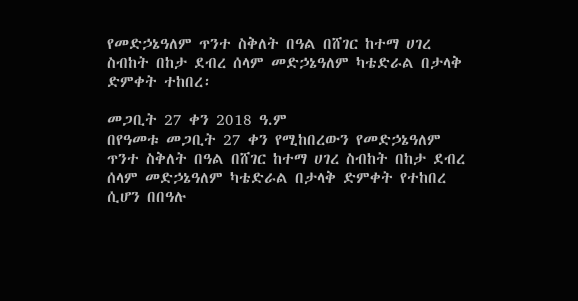የመድኃኔዓለም ጥንተ ስቅለት በዓል በሸገር ከተማ ሀገረ ስብከት በከታ ደብረ ሰላም መድኃኔዓለም ካቴድራል በታላቅ ድምቀት ተከበረ፡

መጋቢት 27 ቀን 2018 ዓ.ም
በየዓመቱ መጋቢት 27 ቀን የሚከበረውን የመድኃኔዓለም ጥንተ ስቅለት በዓል በሸገር ከተማ ሀገረ ስብከት በከታ ደብረ ሰላም መድኃኔዓለም ካቴድራል በታላቅ ድምቀት የተከበረ ሲሆን በበዓሉ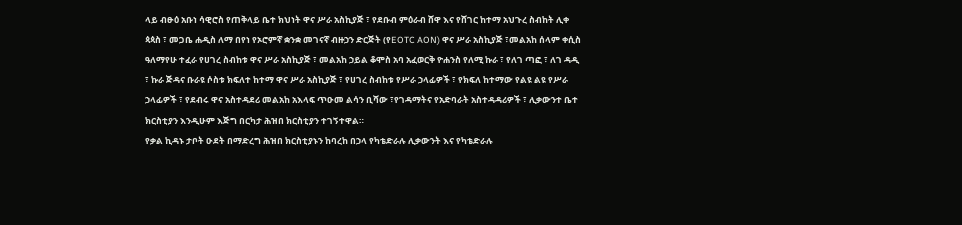ላይ ብፁዕ አቡነ ሳዊሮስ የጠቅላይ ቤተ ክህነት ዋና ሥራ አስኪያጅ ፣ የደቡብ ምዕራብ ሸዋ እና የሸገር ከተማ አህጉረ ስብከት ሊቀ ጳጳስ ፣ መጋቤ ሐዲስ ለማ በየነ የኦሮምኛ ቋንቋ መገናኛ ብዙኃን ድርጅት (የEOTC AON) ዋና ሥራ አስኪያጅ ፣መልአከ ሰላም ቀሲስ ዓለማየሁ ተፈራ የሀገረ ስብከቱ ዋና ሥራ አስኪያጅ ፣ መልአከ ኃይል ቆሞስ አባ አፈወርቅ ዮሐንስ የለሚ ኩራ ፣ የለገ ጣፎ ፣ ለገ ዳዲ ፣ ኩራ ጅዳና ቡራዩ ሶስቱ ክፍለተ ከተማ ዋና ሥራ አስኪያጅ ፣ የሀገረ ስብከቱ የሥራ ኃላፊዎች ፣ የክፍለ ከተማው የልዩ ልዩ የሥራ ኃላፊዎች ፣ የደብሩ ዋና አስተዳደሪ መልአከ አእላፍ ጥዑመ ልሳን ቢሻው ፣የገዳማትና የአድባራት አስተዳዳሪዎች ፣ ሊቃውንተ ቤተ ክርስቲያን እንዲሁም እጅግ በርካታ ሕዝበ ክርስቲያን ተገኝተዋል።
የቃል ኪዳኑ ታቦት ዑደት በማድረግ ሕዝበ ክርስቲያኑን ከባረከ በኃላ የካቴድራሉ ሊቃውንት እና የካቴድራሉ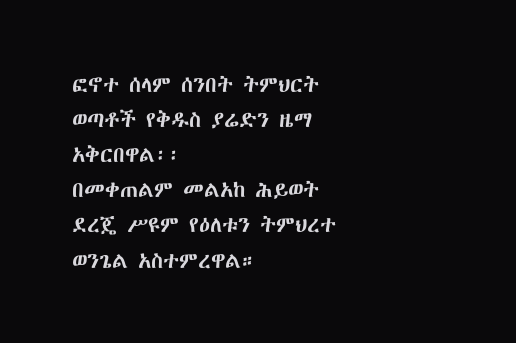ፎኖተ ሰላም ሰንበት ትምህርት ወጣቶች የቅዱስ ያሬድን ዜማ አቅርበዋል፡፡
በመቀጠልም መልአከ ሕይወት ደረጄ ሥዩም የዕለቱን ትምህረተ ወንጌል አስተምረዋል።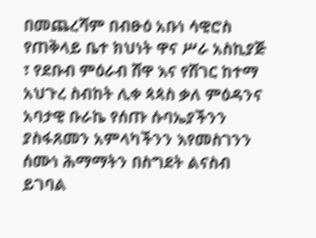በመጨረሻም በብፁዕ አቡነ ሳዊሮስ የጠቅላይ ቤተ ክህነት ዋና ሥራ አስኪያጅ ፣ የደቡብ ምዕራብ ሸዋ እና የሸገር ከተማ አህጉረ ስብከት ሊቀ ጳጳስ ቃለ ምዕዳንና አባታዊ ቡራኬ የሰጡ ሱባኤያችንን ያስፋጸመን አምላካችንን እየመስገንን ሰሙነ ሕማማትን በስግደት ልናስብ ይገባል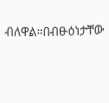ብለዋል።በብፁዕነታቸው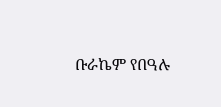ቡራኬም የበዓሉ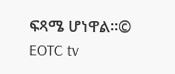ፍጻሜ ሆነዋል።© EOTC tv